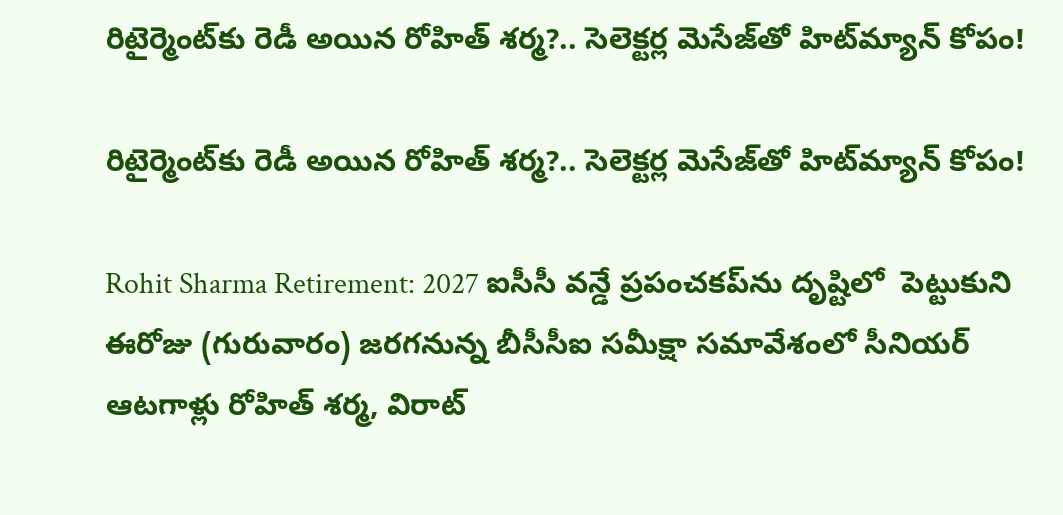రిటైర్మెంట్‌కు రెడీ అయిన రోహిత్ శర్మ?.. సెలెక్టర్ల మెసేజ్‌తో హిట్‌మ్యాన్ కోపం!

రిటైర్మెంట్‌కు రెడీ అయిన రోహిత్ శర్మ?.. సెలెక్టర్ల మెసేజ్‌తో హిట్‌మ్యాన్ కోపం!

Rohit Sharma Retirement: 2027 ఐసీసీ వన్డే ప్రపంచకప్‌ను దృష్టిలో  పెట్టుకుని ఈరోజు (గురువారం) జరగనున్న బీసీసీఐ సమీక్షా సమావేశంలో సీనియర్ ఆటగాళ్లు రోహిత్ శర్మ, విరాట్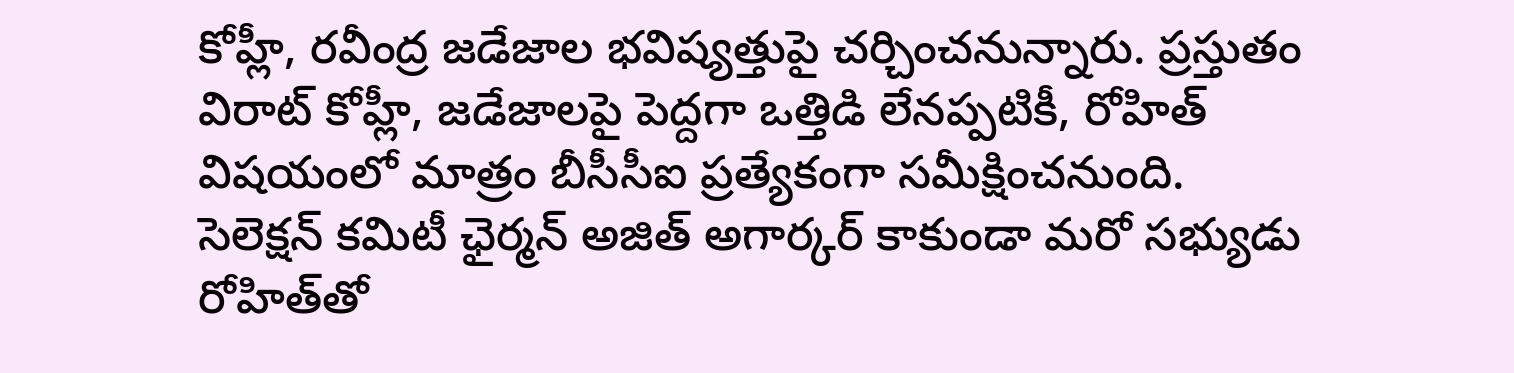కోహ్లీ, రవీంద్ర జడేజాల భవిష్యత్తుపై చర్చించనున్నారు. ప్రస్తుతం విరాట్ కోహ్లీ, జడేజాలపై పెద్దగా ఒత్తిడి లేనప్పటికీ, రోహిత్ విషయంలో మాత్రం బీసీసీఐ ప్రత్యేకంగా సమీక్షించనుంది. సెలెక్షన్ కమిటీ ఛైర్మన్ అజిత్ అగార్కర్ కాకుండా మరో సభ్యుడు రోహిత్‌తో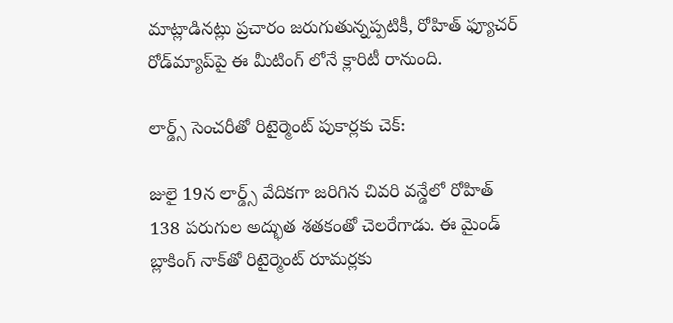మాట్లాడినట్లు ప్రచారం జరుగుతున్నప్పటికీ, రోహిత్ ఫ్యూచర్ రోడ్‌మ్యాప్‌పై ఈ మీటింగ్ లోనే క్లారిటీ రానుంది.

లార్డ్స్ సెంచరీతో రిటైర్మెంట్ పుకార్లకు చెక్:

జులై 19న లార్డ్స్ వేదికగా జరిగిన చివరి వన్డేలో రోహిత్ 138 పరుగుల అద్భుత శతకంతో చెలరేగాడు. ఈ మైండ్ బ్లాకింగ్ నాక్‌తో రిటైర్మెంట్ రూమర్లకు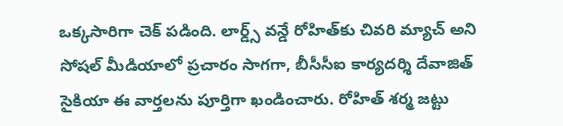ఒక్కసారిగా చెక్ పడింది. లార్డ్స్ వన్డే రోహిత్‌కు చివరి మ్యాచ్ అని సోషల్ మీడియాలో ప్రచారం సాగగా, బీసీసీఐ కార్యదర్శి దేవాజిత్ సైకియా ఈ వార్తలను పూర్తిగా ఖండించారు. రోహిత్ శర్మ జట్టు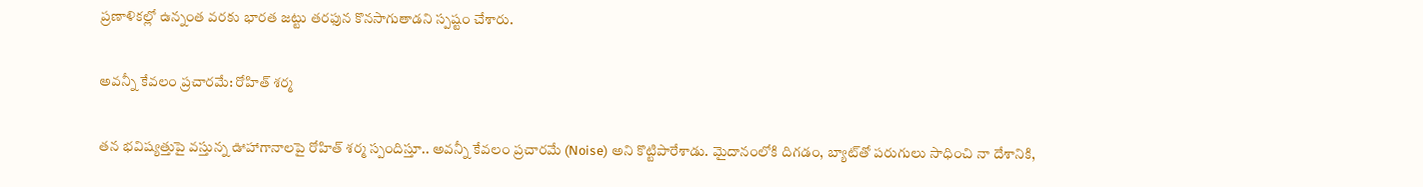ప్రణాళికల్లో ఉన్నంత వరకు భారత జట్టు తరఫున కొనసాగుతాడని స్పష్టం చేశారు.

అవన్నీ కేవలం ప్రచారమే: రోహిత్ శర్మ

తన భవిష్యత్తుపై వస్తున్న ఊహాగానాలపై రోహిత్ శర్మ స్పందిస్తూ.. అవన్నీ కేవలం ప్రచారమే (Noise) అని కొట్టిపారేశాడు. మైదానంలోకి దిగడం, బ్యాట్‌తో పరుగులు సాధించి నా దేశానికి,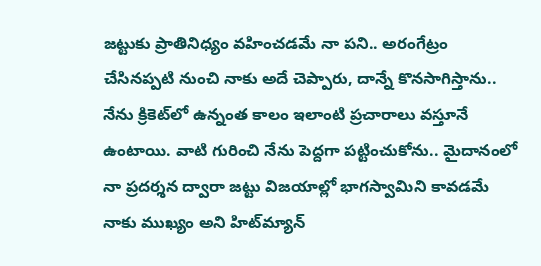జట్టుకు ప్రాతినిధ్యం వహించడమే నా పని.. అరంగేట్రం చేసినప్పటి నుంచి నాకు అదే చెప్పారు, దాన్నే కొనసాగిస్తాను.. నేను క్రికెట్‌లో ఉన్నంత కాలం ఇలాంటి ప్రచారాలు వస్తూనే ఉంటాయి. వాటి గురించి నేను పెద్దగా పట్టించుకోను.. మైదానంలో నా ప్రదర్శన ద్వారా జట్టు విజయాల్లో భాగస్వామిని కావడమే నాకు ముఖ్యం అని హిట్‌మ్యాన్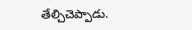తేల్చిచెప్పాడు.